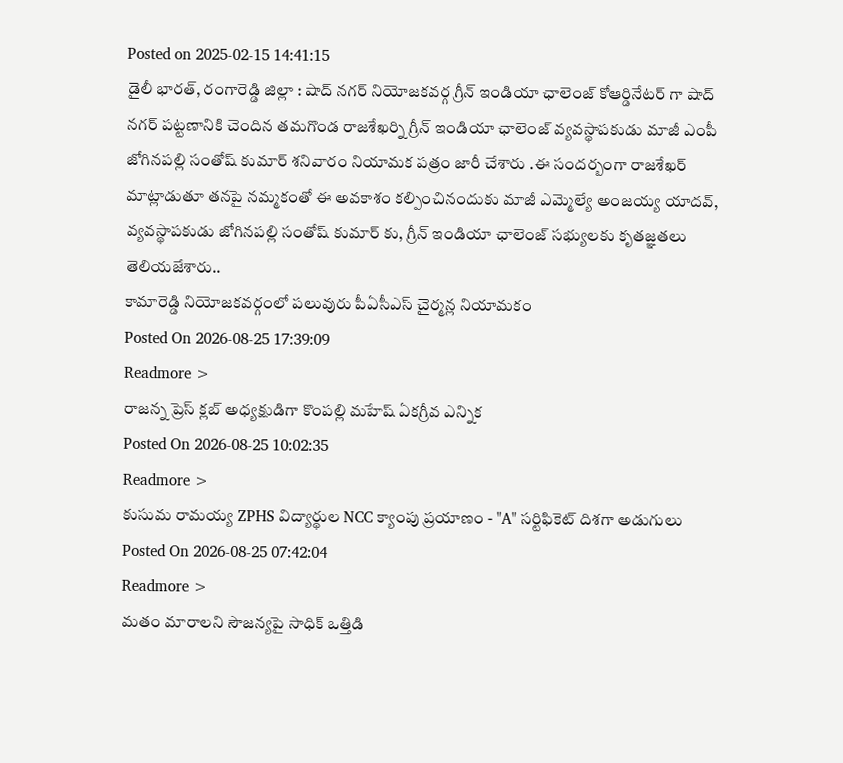Posted on 2025-02-15 14:41:15
డైలీ భారత్, రంగారెడ్డి జిల్లా : షాద్ నగర్ నియోజకవర్గ గ్రీన్ ఇండియా ఛాలెంజ్ కోఆర్డినేటర్ గా షాద్ నగర్ పట్టణానికి చెందిన తమగొండ రాజశేఖర్ని గ్రీన్ ఇండియా ఛాలెంజ్ వ్యవస్థాపకుడు మాజీ ఎంపీ జోగినపల్లి సంతోష్ కుమార్ శనివారం నియామక పత్రం జారీ చేశారు .ఈ సందర్బంగా రాజశేఖర్ మాట్లాడుతూ తనపై నమ్మకంతో ఈ అవకాశం కల్పించినందుకు మాజీ ఎమ్మెల్యే అంజయ్య యాదవ్, వ్యవస్థాపకుడు జోగినపల్లి సంతోష్ కుమార్ కు, గ్రీన్ ఇండియా ఛాలెంజ్ సభ్యులకు కృతజ్ఞతలు తెలియజేశారు..
కామారెడ్డి నియోజకవర్గంలో పలువురు పీఏసీఎస్ చైర్మన్ల నియామకం
Posted On 2026-08-25 17:39:09
Readmore >
రాజన్న ప్రెస్ క్లబ్ అధ్యక్షుడిగా కొంపల్లి మహేష్ ఏకగ్రీవ ఎన్నిక
Posted On 2026-08-25 10:02:35
Readmore >
కుసుమ రామయ్య ZPHS విద్యార్థుల NCC క్యాంపు ప్రయాణం - "A" సర్టిఫికెట్ దిశగా అడుగులు
Posted On 2026-08-25 07:42:04
Readmore >
మతం మారాలని సౌజన్యపై సాధిక్ ఒత్తిడి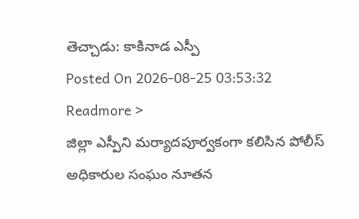తెచ్చాడు: కాకినాడ ఎస్పీ
Posted On 2026-08-25 03:53:32
Readmore >
జిల్లా ఎస్పీని మర్యాదపూర్వకంగా కలిసిన పోలీస్ అధికారుల సంఘం నూతన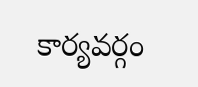కార్యవర్గం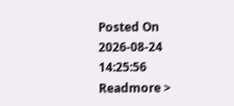Posted On 2026-08-24 14:25:56
Readmore >